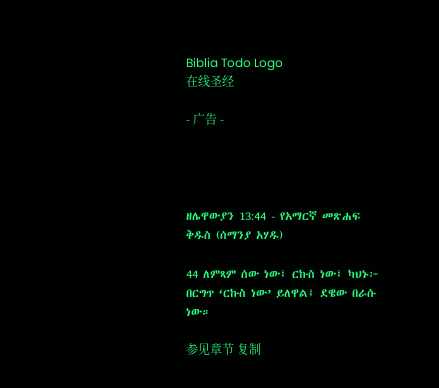Biblia Todo Logo
在线圣经

- 广告 -




ዘሌዋውያን 13:44 - የአማርኛ መጽሐፍ ቅዱስ (ሰማንያ አሃዱ)

44 ለምጻም ሰው ነው፤ ርኩስ ነው፤ ካህኑ፦ በርግጥ ‘ርኩስ ነው’ ይለዋል፤ ደዌው በራሱ ነው።

参见章节 复制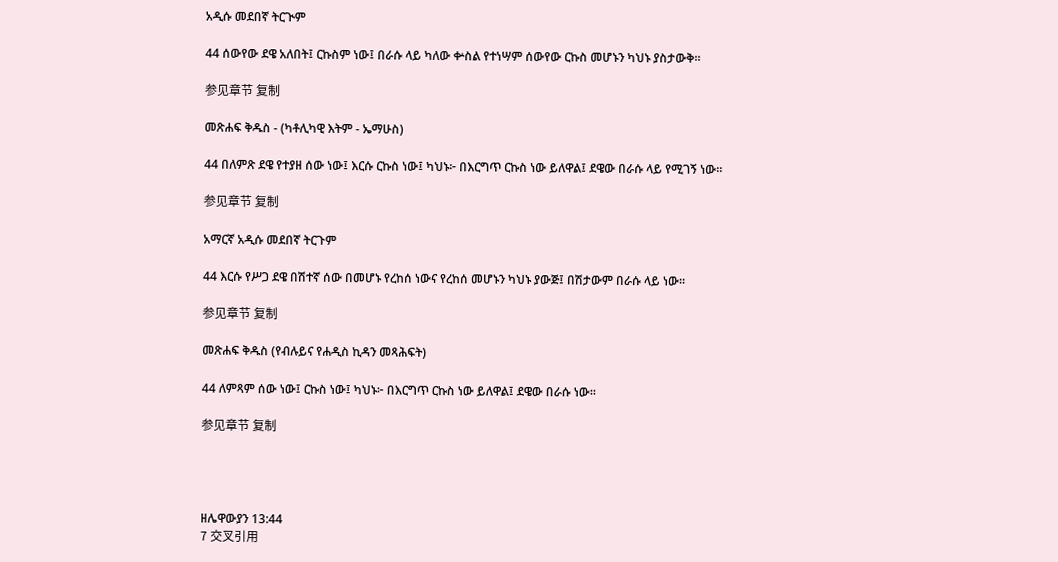አዲሱ መደበኛ ትርጒም

44 ሰውየው ደዌ አለበት፤ ርኩስም ነው፤ በራሱ ላይ ካለው ቍስል የተነሣም ሰውየው ርኩስ መሆኑን ካህኑ ያስታውቅ።

参见章节 复制

መጽሐፍ ቅዱስ - (ካቶሊካዊ እትም - ኤማሁስ)

44 በለምጽ ደዌ የተያዘ ሰው ነው፤ እርሱ ርኩስ ነው፤ ካህኑ፦ በእርግጥ ርኩስ ነው ይለዋል፤ ደዌው በራሱ ላይ የሚገኝ ነው።

参见章节 复制

አማርኛ አዲሱ መደበኛ ትርጉም

44 እርሱ የሥጋ ደዌ በሽተኛ ሰው በመሆኑ የረከሰ ነውና የረከሰ መሆኑን ካህኑ ያውጅ፤ በሽታውም በራሱ ላይ ነው።

参见章节 复制

መጽሐፍ ቅዱስ (የብሉይና የሐዲስ ኪዳን መጻሕፍት)

44 ለምጻም ሰው ነው፤ ርኩስ ነው፤ ካህኑ፦ በእርግጥ ርኩስ ነው ይለዋል፤ ደዌው በራሱ ነው።

参见章节 复制




ዘሌዋውያን 13:44
7 交叉引用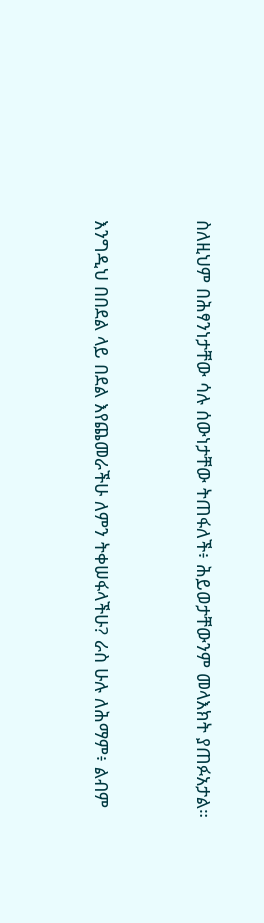ስለዚህም በሕፃንነታቸው ሳሉ ሰውነታቸው ትጠፋለች፥ ሕይወታቸውንም መላእክት ያጠፉአታል።


እንግዲህ በበደል ላይ በደል እየጨመራችሁ ለምን ትቀሠፋላችሁ? ራስ ሁሉ ለሕማም፥ ልብም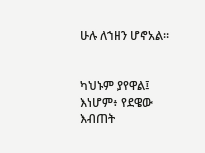ሁሉ ለኀዘን ሆኖአል።


ካህኑም ያየዋል፤ እነሆም፥ የደዌው እብጠት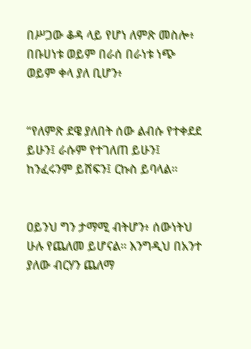በሥጋው ቆዳ ላይ የሆነ ለምጽ መስሎ፥ በቡሀነቱ ወይም በራሰ በራነቱ ነጭ ወይም ቀላ ያለ ቢሆን፥


“የለምጽ ደዌ ያለበት ሰው ልብሱ የተቀደደ ይሁን፤ ራሱም የተገለጠ ይሁን፤ ከንፈሩንም ይሸፍን፤ ርኩስ ይባላል።


ዐይንህ ግን ታማሚ ብትሆን፥ ሰውነትህ ሁሉ የጨለመ ይሆናል። እንግዲህ በአንተ ያለው ብርሃን ጨለማ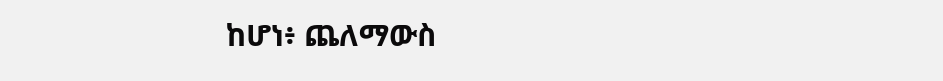ከሆነ፥ ጨለማውስ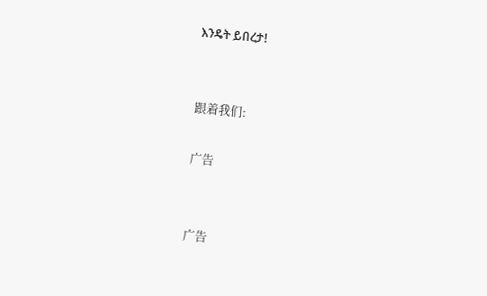እንዴት ይበረታ!


跟着我们:

广告


广告